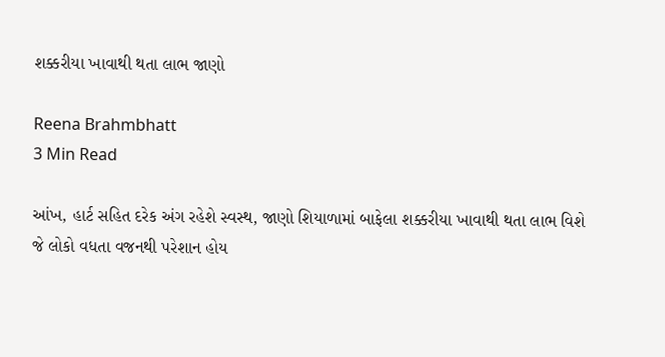શક્કરીયા ખાવાથી થતા લાભ જાણો

Reena Brahmbhatt
3 Min Read

આંખ, હાર્ટ સહિત દરેક અંગ રહેશે સ્વસ્થ, જાણો શિયાળામાં બાફેલા શક્કરીયા ખાવાથી થતા લાભ વિશે
જે લોકો વધતા વજનથી પરેશાન હોય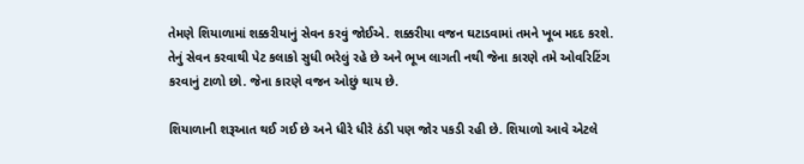તેમણે શિયાળામાં શક્કરીયાનું સેવન કરવું જોઈએ. શક્કરીયા વજન ઘટાડવામાં તમને ખૂબ મદદ કરશે. તેનું સેવન કરવાથી પેટ કલાકો સુધી ભરેલું રહે છે અને ભૂખ લાગતી નથી જેના કારણે તમે ઓવરિટિંગ કરવાનું ટાળો છો. જેના કારણે વજન ઓછું થાય છે.

શિયાળાની શરૂઆત થઈ ગઈ છે અને ધીરે ધીરે ઠંડી પણ જોર પકડી રહી છે. શિયાળો આવે એટલે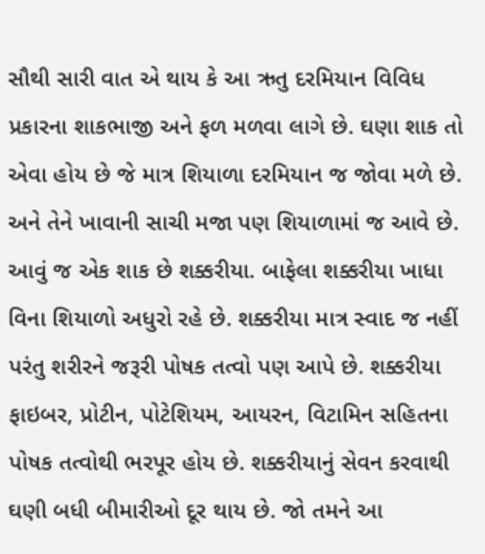સૌથી સારી વાત એ થાય કે આ ઋતુ દરમિયાન વિવિધ પ્રકારના શાકભાજી અને ફળ મળવા લાગે છે. ઘણા શાક તો એવા હોય છે જે માત્ર શિયાળા દરમિયાન જ જોવા મળે છે. અને તેને ખાવાની સાચી મજા પણ શિયાળામાં જ આવે છે. આવું જ એક શાક છે શક્કરીયા. બાફેલા શક્કરીયા ખાધા વિના શિયાળો અધુરો રહે છે. શક્કરીયા માત્ર સ્વાદ જ નહીં પરંતુ શરીરને જરૂરી પોષક તત્વો પણ આપે છે. શક્કરીયા ફાઇબર, પ્રોટીન, પોટેશિયમ, આયરન, વિટામિન સહિતના પોષક તત્વોથી ભરપૂર હોય છે. શક્કરીયાનું સેવન કરવાથી ઘણી બધી બીમારીઓ દૂર થાય છે. જો તમને આ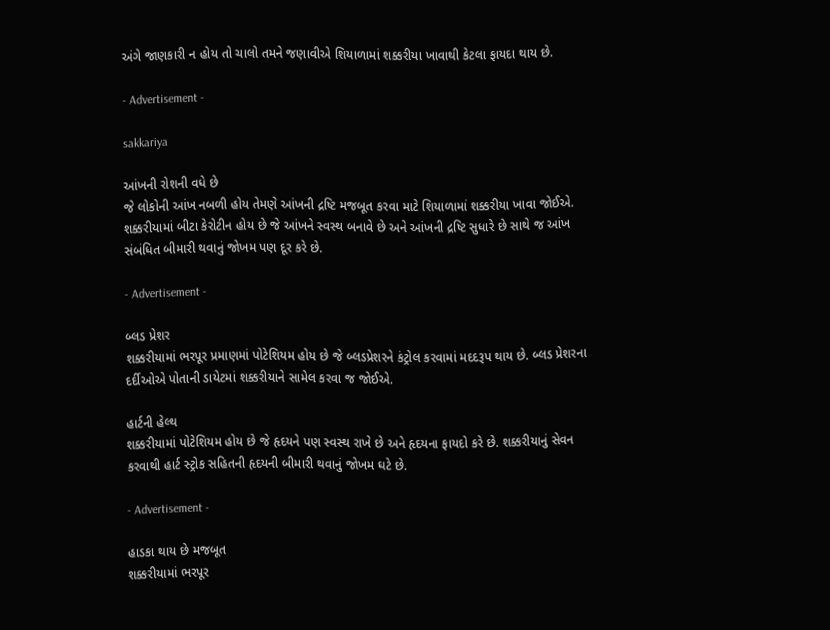અંગે જાણકારી ન હોય તો ચાલો તમને જણાવીએ શિયાળામાં શક્કરીયા ખાવાથી કેટલા ફાયદા થાય છે.

- Advertisement -

sakkariya

આંખની રોશની વધે છે
જે લોકોની આંખ નબળી હોય તેમણે આંખની દ્રષ્ટિ મજબૂત કરવા માટે શિયાળામાં શક્કરીયા ખાવા જોઈએ. શક્કરીયામાં બીટા કેરોટીન હોય છે જે આંખને સ્વસ્થ બનાવે છે અને આંખની દ્રષ્ટિ સુધારે છે સાથે જ આંખ સંબંધિત બીમારી થવાનું જોખમ પણ દૂર કરે છે.

- Advertisement -

બ્લડ પ્રેશર
શક્કરીયામાં ભરપૂર પ્રમાણમાં પોટેશિયમ હોય છે જે બ્લડપ્રેશરને કંટ્રોલ કરવામાં મદદરૂપ થાય છે. બ્લડ પ્રેશરના દર્દીઓએ પોતાની ડાયેટમાં શક્કરીયાને સામેલ કરવા જ જોઈએ.

હાર્ટની હેલ્થ
શક્કરીયામાં પોટેશિયમ હોય છે જે હૃદયને પણ સ્વસ્થ રાખે છે અને હૃદયના ફાયદો કરે છે. શક્કરીયાનું સેવન કરવાથી હાર્ટ સ્ટ્રોક સહિતની હૃદયની બીમારી થવાનું જોખમ ઘટે છે.

- Advertisement -

હાડકા થાય છે મજબૂત
શક્કરીયામાં ભરપૂર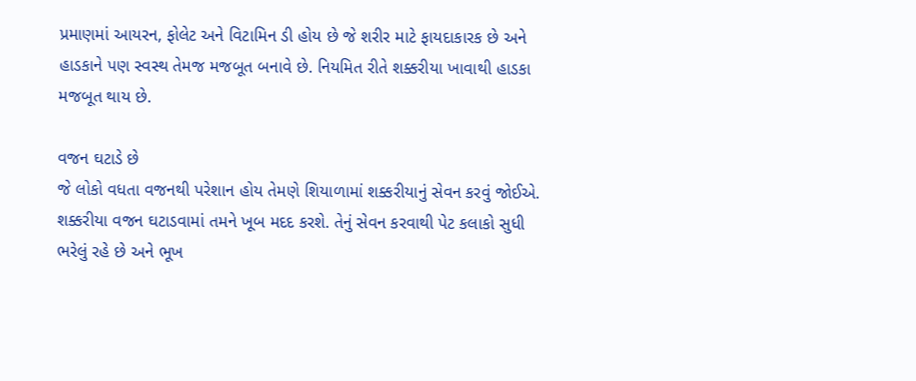પ્રમાણમાં આયરન, ફોલેટ અને વિટામિન ડી હોય છે જે શરીર માટે ફાયદાકારક છે અને હાડકાને પણ સ્વસ્થ તેમજ મજબૂત બનાવે છે. નિયમિત રીતે શક્કરીયા ખાવાથી હાડકા મજબૂત થાય છે.

વજન ઘટાડે છે
જે લોકો વધતા વજનથી પરેશાન હોય તેમણે શિયાળામાં શક્કરીયાનું સેવન કરવું જોઈએ. શક્કરીયા વજન ઘટાડવામાં તમને ખૂબ મદદ કરશે. તેનું સેવન કરવાથી પેટ કલાકો સુધી ભરેલું રહે છે અને ભૂખ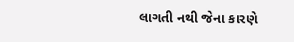લાગતી નથી જેના કારણે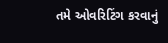તમે ઓવરિટિંગ કરવાનું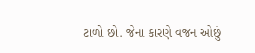ટાળો છો. જેના કારણે વજન ઓછું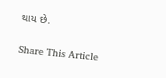થાય છે.

Share This Article